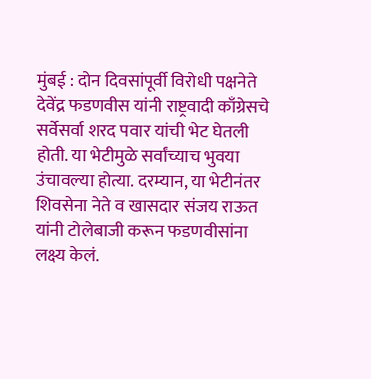मुंबई : दोन दिवसांपूर्वी विरोधी पक्षनेते देवेंद्र फडणवीस यांनी राष्ट्रवादी काँग्रेसचे सर्वेसर्वा शरद पवार यांची भेट घेतली होती. या भेटीमुळे सर्वांच्याच भुवया उंचावल्या होत्या. दरम्यान, या भेटीनंतर शिवसेना नेते व खासदार संजय राऊत यांनी टोलेबाजी करून फडणवीसांना लक्ष्य केलं.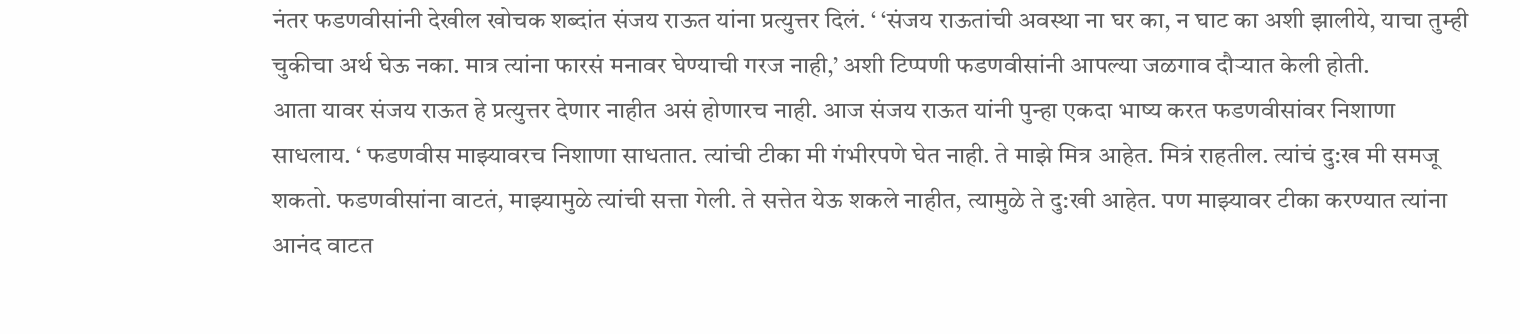नंतर फडणवीसांनी देखील खोचक शब्दांत संजय राऊत यांना प्रत्युत्तर दिलं. ‘ ‘संजय राऊतांची अवस्था ना घर का, न घाट का अशी झालीये, याचा तुम्ही चुकीचा अर्थ घेऊ नका. मात्र त्यांना फारसं मनावर घेण्याची गरज नाही,’ अशी टिप्पणी फडणवीसांनी आपल्या जळगाव दौऱ्यात केली होती.
आता यावर संजय राऊत हे प्रत्युत्तर देणार नाहीत असं होणारच नाही. आज संजय राऊत यांनी पुन्हा एकदा भाष्य करत फडणवीसांवर निशाणा साधलाय. ‘ फडणवीस माझ्यावरच निशाणा साधतात. त्यांची टीका मी गंभीरपणे घेत नाही. ते माझे मित्र आहेत. मित्रं राहतील. त्यांचं दु:ख मी समजू शकतो. फडणवीसांना वाटतं, माझ्यामुळे त्यांची सत्ता गेली. ते सत्तेत येऊ शकले नाहीत, त्यामुळे ते दु:खी आहेत. पण माझ्यावर टीका करण्यात त्यांना आनंद वाटत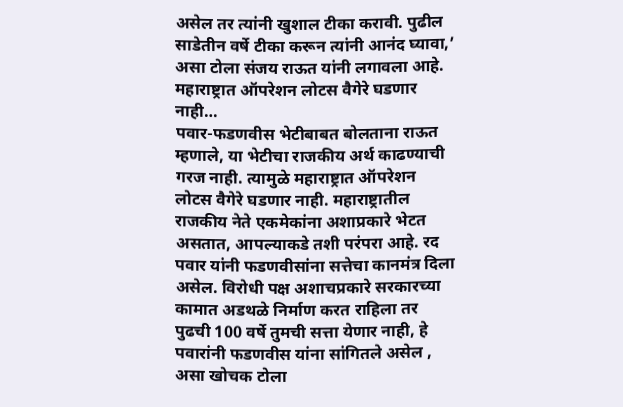असेल तर त्यांनी खुशाल टीका करावी. पुढील साडेतीन वर्षे टीका करून त्यांनी आनंद घ्यावा,’ असा टोला संजय राऊत यांनी लगावला आहे.
महाराष्ट्रात ऑपरेशन लोटस वैगेरे घडणार नाही…
पवार-फडणवीस भेटीबाबत बोलताना राऊत म्हणाले, या भेटीचा राजकीय अर्थ काढण्याची गरज नाही. त्यामुळे महाराष्ट्रात ऑपरेशन लोटस वैगेरे घडणार नाही. महाराष्ट्रातील राजकीय नेते एकमेकांना अशाप्रकारे भेटत असतात, आपल्याकडे तशी परंपरा आहे. रद पवार यांनी फडणवीसांना सत्तेचा कानमंत्र दिला असेल. विरोधी पक्ष अशाचप्रकारे सरकारच्या कामात अडथळे निर्माण करत राहिला तर पुढची 100 वर्षे तुमची सत्ता येणार नाही, हे पवारांनी फडणवीस यांना सांगितले असेल , असा खोचक टोला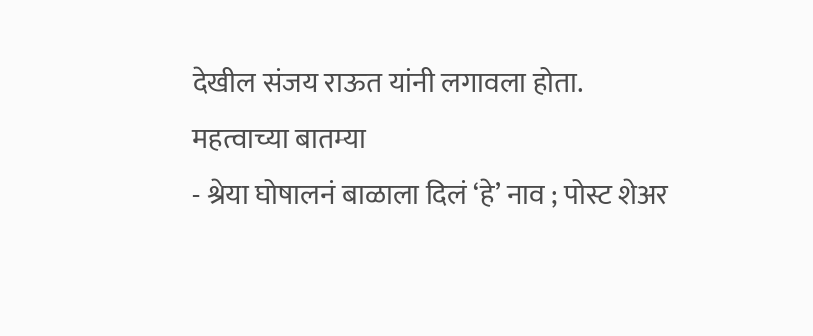देखील संजय राऊत यांनी लगावला होता.
महत्वाच्या बातम्या
- श्रेया घोषालनं बाळाला दिलं ‘हे’ नाव ; पोस्ट शेअर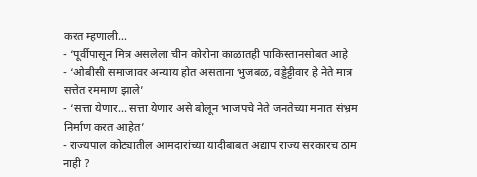करत म्हणाली…
- ‘पूर्वीपासून मित्र असलेला चीन कोरोना काळातही पाकिस्तानसोबत आहे
- ‘ओबीसी समाजावर अन्याय होत असताना भुजबळ, वड्डेट्टीवार हे नेते मात्र सत्तेत रममाण झाले’
- ‘सत्ता येणार… सत्ता येणार असे बोलून भाजपचे नेते जनतेच्या मनात संभ्रम निर्माण करत आहेत’
- राज्यपाल कोट्यातील आमदारांच्या यादीबाबत अद्याप राज्य सरकारच ठाम नाही ?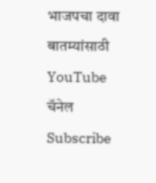भाजपचा दावा
बातम्यांसाठी YouTube चॅनेल Subscribe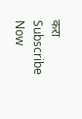करा
Subscribe Now